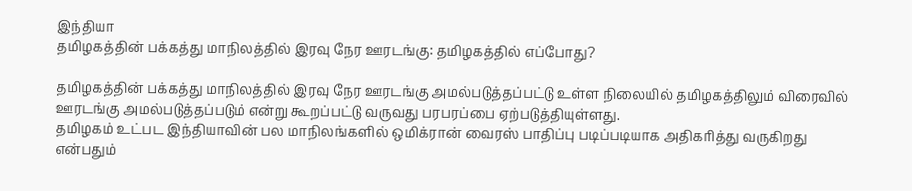இந்தியா
தமிழகத்தின் பக்கத்து மாநிலத்தில் இரவு நேர ஊரடங்கு: தமிழகத்தில் எப்போது?

தமிழகத்தின் பக்கத்து மாநிலத்தில் இரவு நேர ஊரடங்கு அமல்படுத்தப்பட்டு உள்ள நிலையில் தமிழகத்திலும் விரைவில் ஊரடங்கு அமல்படுத்தப்படும் என்று கூறப்பட்டு வருவது பரபரப்பை ஏற்படுத்தியுள்ளது.
தமிழகம் உட்பட இந்தியாவின் பல மாநிலங்களில் ஒமிக்ரான் வைரஸ் பாதிப்பு படிப்படியாக அதிகரித்து வருகிறது என்பதும்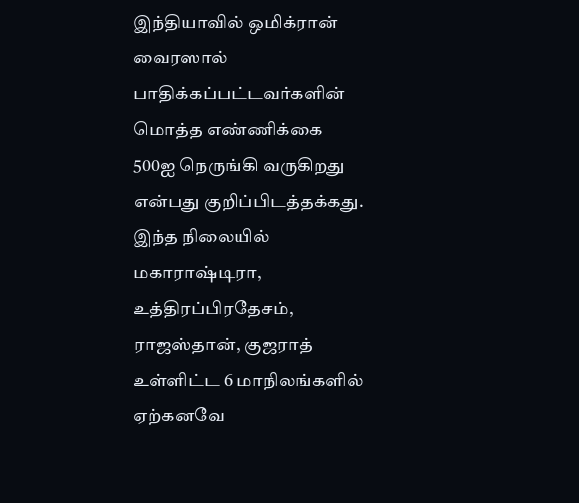இந்தியாவில் ஒமிக்ரான் வைரஸால் பாதிக்கப்பட்டவர்களின் மொத்த எண்ணிக்கை 500ஐ நெருங்கி வருகிறது என்பது குறிப்பிடத்தக்கது.
இந்த நிலையில் மகாராஷ்டிரா, உத்திரப்பிரதேசம், ராஜஸ்தான், குஜராத் உள்ளிட்ட 6 மாநிலங்களில் ஏற்கனவே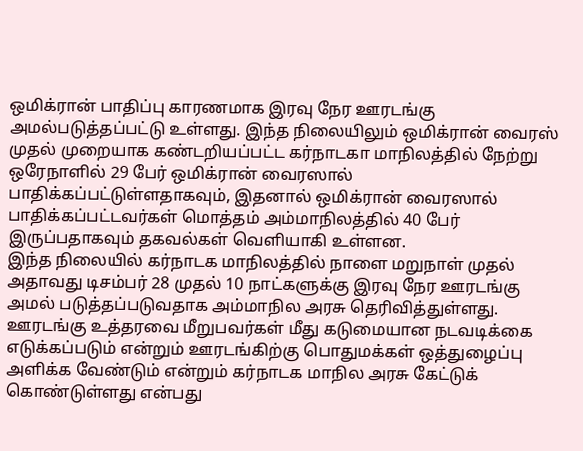ஒமிக்ரான் பாதிப்பு காரணமாக இரவு நேர ஊரடங்கு அமல்படுத்தப்பட்டு உள்ளது. இந்த நிலையிலும் ஒமிக்ரான் வைரஸ் முதல் முறையாக கண்டறியப்பட்ட கர்நாடகா மாநிலத்தில் நேற்று ஒரேநாளில் 29 பேர் ஒமிக்ரான் வைரஸால் பாதிக்கப்பட்டுள்ளதாகவும், இதனால் ஒமிக்ரான் வைரஸால் பாதிக்கப்பட்டவர்கள் மொத்தம் அம்மாநிலத்தில் 40 பேர் இருப்பதாகவும் தகவல்கள் வெளியாகி உள்ளன.
இந்த நிலையில் கர்நாடக மாநிலத்தில் நாளை மறுநாள் முதல் அதாவது டிசம்பர் 28 முதல் 10 நாட்களுக்கு இரவு நேர ஊரடங்கு அமல் படுத்தப்படுவதாக அம்மாநில அரசு தெரிவித்துள்ளது. ஊரடங்கு உத்தரவை மீறுபவர்கள் மீது கடுமையான நடவடிக்கை எடுக்கப்படும் என்றும் ஊரடங்கிற்கு பொதுமக்கள் ஒத்துழைப்பு அளிக்க வேண்டும் என்றும் கர்நாடக மாநில அரசு கேட்டுக் கொண்டுள்ளது என்பது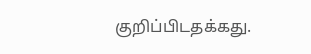குறிப்பிடதக்கது.